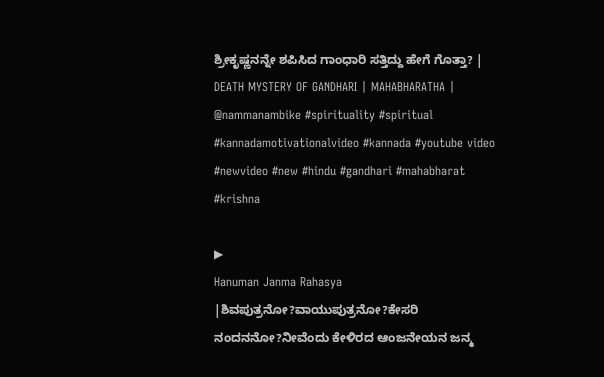ಶ್ರೀಕೃಷ್ಣನನ್ನೇ ಶಪಿಸಿದ ಗಾಂಧಾರಿ ಸತ್ತಿದ್ದು ಹೇಗೆ ಗೊತ್ತಾ? | DEATH MYSTERY OF GANDHARI | MAHABHARATHA |
@nammanambike #spirituality #spiritual #kannadamotivationalvideo #kannada #youtube video #newvideo #new #hindu #gandhari #mahabharat #krishna

▶
Hanuman Janma Rahasya |ಶಿವಪುತ್ರನೋ?ವಾಯುಪುತ್ರನೋ?ಕೇಸರಿ ನಂದನನೋ?ನೀವೆಂದು ಕೇಳಿರದ ಆಂಜನೇಯನ ಜನ್ಮ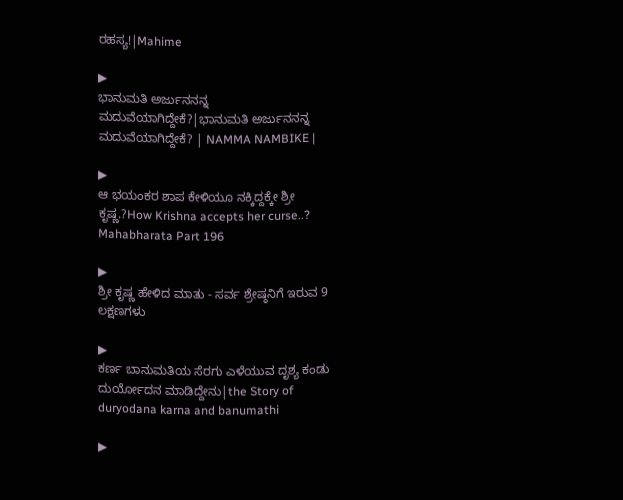ರಹಸ್ಯ!|Mahime

▶
ಭಾನುಮತಿ ಅರ್ಜುನನನ್ನ ಮದುವೆಯಾಗಿದ್ದೇಕೆ?|ಭಾನುಮತಿ ಅರ್ಜುನನನ್ನ ಮದುವೆಯಾಗಿದ್ದೇಕೆ? | NAMMA NAMBIKE |

▶
ಆ ಭಯಂಕರ ಶಾಪ ಕೇಳಿಯೂ ನಕ್ಕಿದ್ದಕ್ಕೇ ಶ್ರೀ ಕೃಷ್ಣ.?How Krishna accepts her curse..? Mahabharata Part 196

▶
ಶ್ರೀ ಕೃಷ್ಣ ಹೇಳಿದ ಮಾತು - ಸರ್ವ ಶ್ರೇಷ್ಠನಿಗೆ ಇರುವ 9 ಲಕ್ಷಣಗಳು

▶
ಕರ್ಣ ಬಾನುಮತಿಯ ಸೆರಗು ಎಳೆಯುವ ದೃಶ್ಯ ಕಂಡು ದುರ್ಯೋದನ ಮಾಡಿದ್ದೇನು|the Story of duryodana karna and banumathi

▶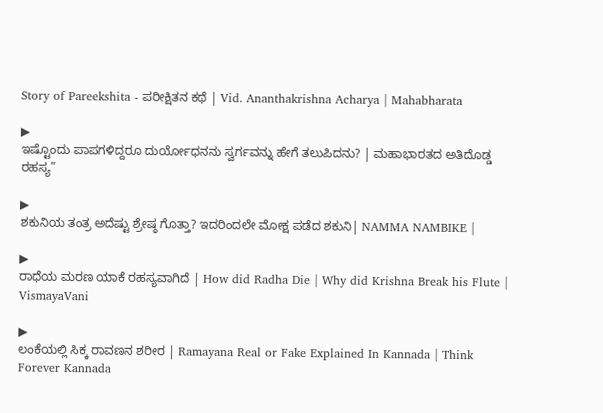Story of Pareekshita - ಪರೀಕ್ಷಿತನ ಕಥೆ | Vid. Ananthakrishna Acharya | Mahabharata

▶
ಇಷ್ಟೊಂದು ಪಾಪಗಳಿದ್ದರೂ ದುರ್ಯೋಧನನು ಸ್ವರ್ಗವನ್ನು ಹೇಗೆ ತಲುಪಿದನು? | ಮಹಾಭಾರತದ ಅತಿದೊಡ್ಡ ರಹಸ್ಯ”

▶
ಶಕುನಿಯ ತಂತ್ರ ಅದೆಷ್ಟು ಶ್ರೇಷ್ಠ ಗೊತ್ತಾ? ಇದರಿಂದಲೇ ಮೋಕ್ಷ ಪಡೆದ ಶಕುನಿ| NAMMA NAMBIKE |

▶
ರಾಧೆಯ ಮರಣ ಯಾಕೆ ರಹಸ್ಯವಾಗಿದೆ | How did Radha Die | Why did Krishna Break his Flute | VismayaVani

▶
ಲಂಕೆಯಲ್ಲಿ ಸಿಕ್ಕ ರಾವಣನ ಶರೀರ | Ramayana Real or Fake Explained In Kannada | Think Forever Kannada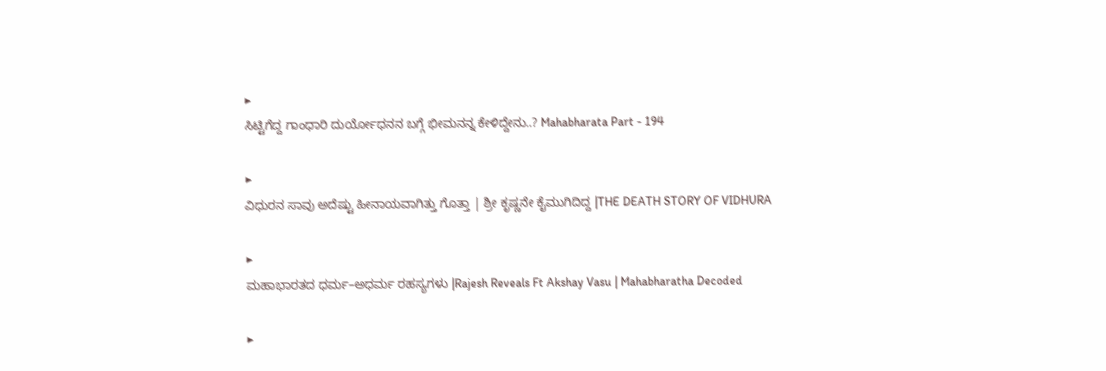▶
ಸಿಟ್ಟಿಗೆದ್ದ ಗಾಂಧಾರಿ ದುರ್ಯೋಧನನ ಬಗ್ಗೆ ಭೀಮನನ್ನ ಕೇಳಿದ್ದೇನು..? Mahabharata Part - 194

▶
ವಿಧುರನ ಸಾವು ಅದೆಷ್ಟು ಹೀನಾಯವಾಗಿತ್ತು ಗೊತ್ತಾ | ಶ್ರೀ ಕೃಷ್ಣನೇ ಕೈಮುಗಿದಿದ್ದ |THE DEATH STORY OF VIDHURA

▶
ಮಹಾಭಾರತದ ಧರ್ಮ–ಅಧರ್ಮ ರಹಸ್ಯಗಳು |Rajesh Reveals Ft Akshay Vasu | Mahabharatha Decoded

▶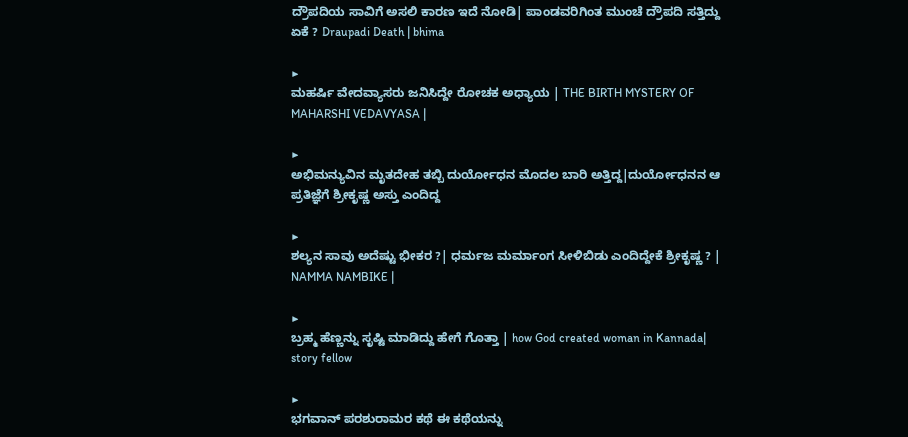ದ್ರೌಪದಿಯ ಸಾವಿಗೆ ಅಸಲಿ ಕಾರಣ ಇದೆ ನೋಡಿ| ಪಾಂಡವರಿಗಿಂತ ಮುಂಚೆ ದ್ರೌಪದಿ ಸತ್ತಿದ್ದು ಏಕೆ ? Draupadi Death | bhima

▶
ಮಹರ್ಷಿ ವೇದವ್ಯಾಸರು ಜನಿಸಿದ್ದೇ ರೋಚಕ ಅಧ್ಯಾಯ | THE BIRTH MYSTERY OF MAHARSHI VEDAVYASA |

▶
ಅಭಿಮನ್ಯುವಿನ ಮೃತದೇಹ ತಬ್ಬಿ ದುರ್ಯೋಧನ ಮೊದಲ ಬಾರಿ ಅತ್ತಿದ್ದ|ದುರ್ಯೋಧನನ ಆ ಪ್ರತಿಜ್ಞೆಗೆ ಶ್ರೀಕೃಷ್ಣ ಅಸ್ತು ಎಂದಿದ್ದ

▶
ಶಲ್ಯನ ಸಾವು ಅದೆಷ್ಟು ಭೀಕರ ?| ಧರ್ಮಜ ಮರ್ಮಾಂಗ ಸೀಳಿಬಿಡು ಎಂದಿದ್ದೇಕೆ ಶ್ರೀಕೃಷ್ಣ ? | NAMMA NAMBIKE |

▶
ಬ್ರಹ್ಮ ಹೆಣ್ಣನ್ನು ಸೃಷ್ಟಿ ಮಾಡಿದ್ದು ಹೇಗೆ ಗೊತ್ತಾ | how God created woman in Kannada| story fellow

▶
ಭಗವಾನ್ ಪರಶುರಾಮರ ಕಥೆ ಈ ಕಥೆಯನ್ನು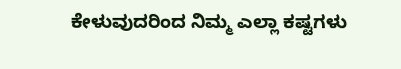ಕೇಳುವುದರಿಂದ ನಿಮ್ಮ ಎಲ್ಲಾ ಕಷ್ಟಗಳು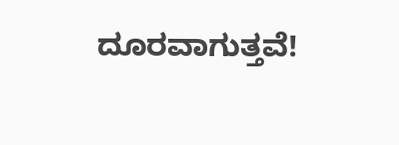ದೂರವಾಗುತ್ತವೆ!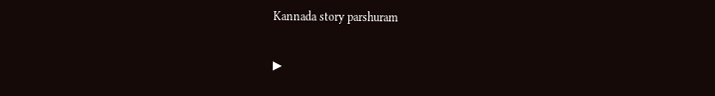Kannada story parshuram

▶